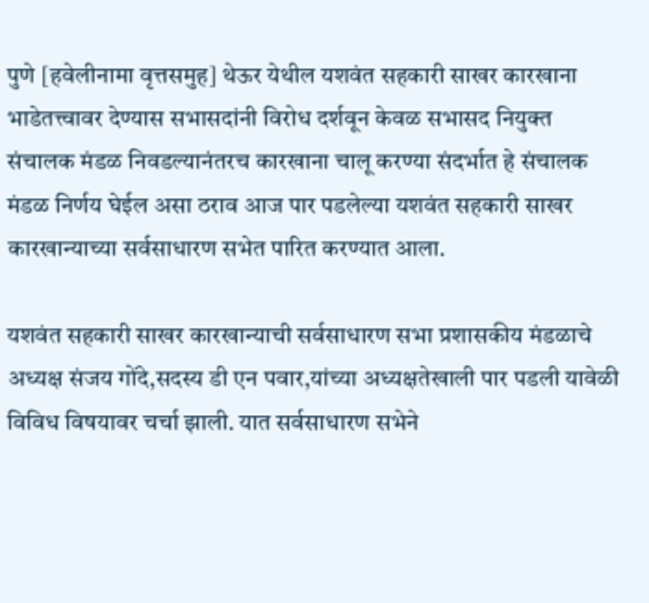पुणे [हवेलीनामा वृत्तसमुह] थेऊर येथील यशवंत सहकारी साखर कारखाना भाडेतत्त्वावर देण्यास सभासदांनी विरोध दर्शवून केवळ सभासद नियुक्त संचालक मंडळ निवडल्यानंतरच कारखाना चालू करण्या संदर्भात हे संचालक मंडळ निर्णय घेईल असा ठराव आज पार पडलेल्या यशवंत सहकारी साखर कारखान्याच्या सर्वसाधारण सभेत पारित करण्यात आला.

यशवंत सहकारी साखर कारखान्याची सर्वसाधारण सभा प्रशासकीय मंडळाचे अध्यक्ष संजय गोंदे,सदस्य डी एन पवार,यांच्या अध्यक्षतेखाली पार पडली यावेळी विविध विषयावर चर्चा झाली. यात सर्वसाधारण सभेने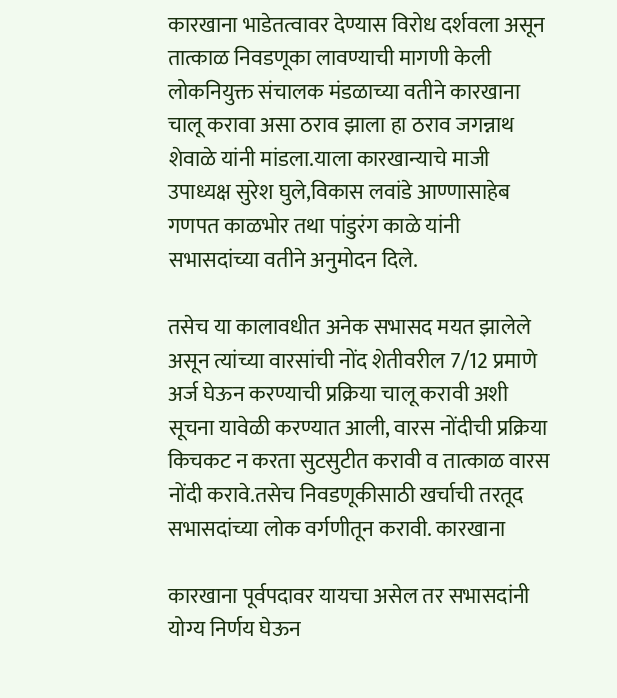कारखाना भाडेतत्वावर देण्यास विरोध दर्शवला असून तात्काळ निवडणूका लावण्याची मागणी केली लोकनियुक्त संचालक मंडळाच्या वतीने कारखाना चालू करावा असा ठराव झाला हा ठराव जगन्नाथ शेवाळे यांनी मांडला.याला कारखान्याचे माजी उपाध्यक्ष सुरेश घुले,विकास लवांडे आण्णासाहेब गणपत काळभोर तथा पांडुरंग काळे यांनी सभासदांच्या वतीने अनुमोदन दिले.

तसेच या कालावधीत अनेक सभासद मयत झालेले असून त्यांच्या वारसांची नोंद शेतीवरील 7/12 प्रमाणे अर्ज घेऊन करण्याची प्रक्रिया चालू करावी अशी सूचना यावेळी करण्यात आली, वारस नोंदीची प्रक्रिया किचकट न करता सुटसुटीत करावी व तात्काळ वारस नोंदी करावे.तसेच निवडणूकीसाठी खर्चाची तरतूद सभासदांच्या लोक वर्गणीतून करावी. कारखाना

कारखाना पूर्वपदावर यायचा असेल तर सभासदांनी योग्य निर्णय घेऊन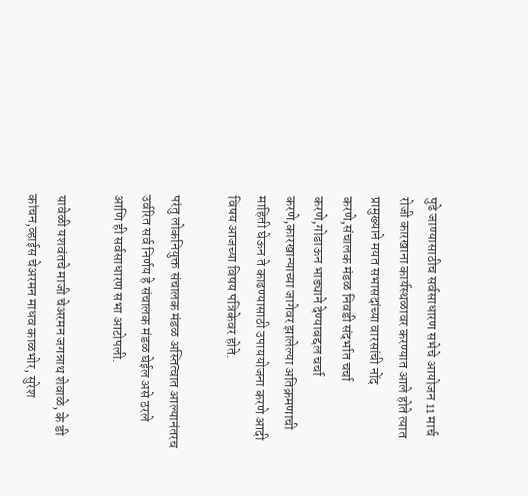पुढे जाण्यासाठीच सर्वसाधारण सभेचे आयोजन 11 मार्च रोजी कारखाना कार्यस्थळावर करण्यात आले होते त्यात प्रामुख्याने मयत सभासदांच्या वारसांची नोंद करणे,संचालक मंडळ निवडी संदर्भात चर्चा करणे,गोडाऊन भाड्याने देण्याबद्दल चर्चा करणे,कारखान्याच्या जागेवर झालेल्या अतिक्रमणाची माहिती घेऊन ते काढण्यासाठी उपाययोजना करणे आदी विषय आजच्या विषय पत्रिकेवर होते.

परंतु लोकनियुक्त संचालक मंडळ अस्तित्वात आल्यानंतरच उर्वरित सर्व निर्णय हे संचालक मंडळ घेईल असे ठरले आणि ही सर्वसाधारण सभा आटोपली.

यावेळी यशवंतचे माजी चेअरमन जगन्नाथ शेवाळे, के डी कांचन,व्हाईस चेअरमन माधव काळभोर, सुरेश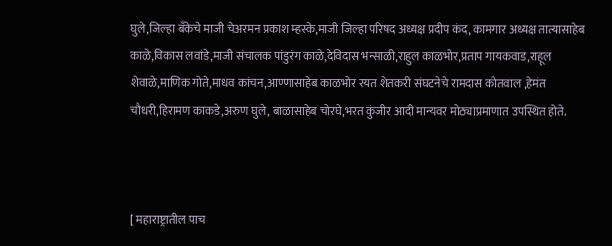घुले,जिल्हा बँकेचे माजी चेअरमन प्रकाश म्हस्के,माजी जिल्हा परिषद अध्यक्ष प्रदीप कंद, कामगार अध्यक्ष तात्यासाहेब काळे,विकास लवांडे,माजी संचालक पांडुरंग काळे,देविदास भन्साळी,राहुल काळभोर,प्रताप गायकवाड,राहूल शेवाळे,माणिक गोते,माधव कांचन,आण्णासाहेब काळभोर रयत शेतकरी संघटनेचे रामदास कोतवाल ,हेमंत चौधरी,हिरामण काकडे,अरुण घुले, बाळासाहेब चोरघे,भरत कुंजीर आदी मान्यवर मोठ्याप्रमाणात उपस्थित होते.



[ महाराष्ट्रातील पाच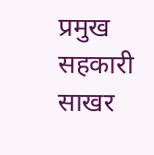प्रमुख सहकारी साखर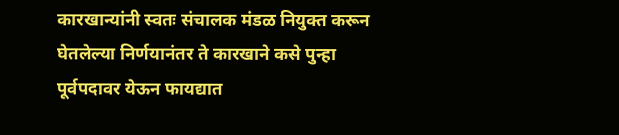कारखान्यांनी स्वतः संचालक मंडळ नियुक्त करून घेतलेल्या निर्णयानंतर ते कारखाने कसे पुन्हा पूर्वपदावर येऊन फायद्यात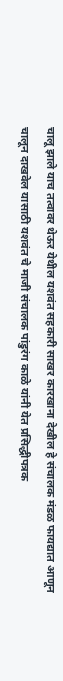चालू झाले याच तत्वावर थेऊर येथील यशवंत सहकारी साखर कारखाना देखील हे संचालक मंडळ फायद्यात आणून चालून दाखवेल यासाठी यशवंत चे माजी संचालक पांडुरंग काळे यांनी येत प्रसिद्धीपत्रक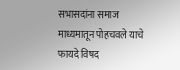सभासदांना समाज माध्यमातून पोहचवले याचे फायदे विषद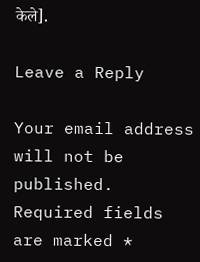केले].

Leave a Reply

Your email address will not be published. Required fields are marked *